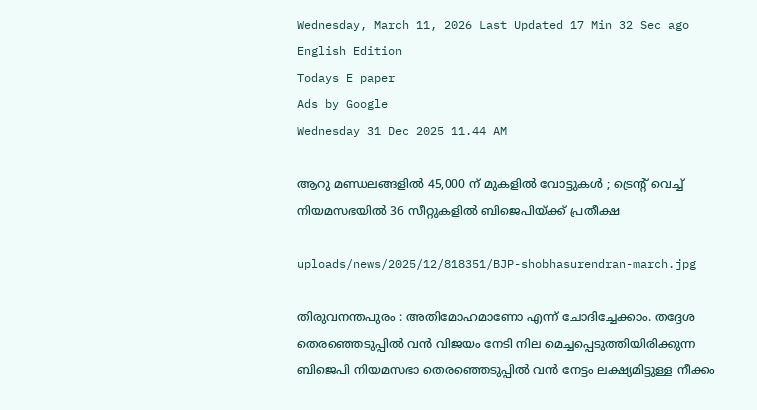Wednesday, March 11, 2026 Last Updated 17 Min 32 Sec ago English Edition
Todays E paper
Ads by Google
Wednesday 31 Dec 2025 11.44 AM

ആറു മണ്ഡലങ്ങളില്‍ 45,000 ന് മുകളില്‍ വോട്ടുകള്‍ ; ട്രെന്റ് വെച്ച് നിയമസഭയില്‍ 36 സീറ്റുകളില്‍ ബിജെപിയ്ക്ക് പ്രതീക്ഷ

uploads/news/2025/12/818351/BJP-shobhasurendran-march.jpg

തിരുവനന്തപുരം : അതിമോഹമാണോ എന്ന് ചോദിച്ചേക്കാം. തദ്ദേശ തെരഞ്ഞെടുപ്പില്‍ വന്‍ വിജയം നേടി നില മെച്ചപ്പെടുത്തിയിരിക്കുന്ന ബിജെപി നിയമസഭാ തെരഞ്ഞെടുപ്പില്‍ വന്‍ നേട്ടം ലക്ഷ്യമിട്ടുള്ള നീക്കം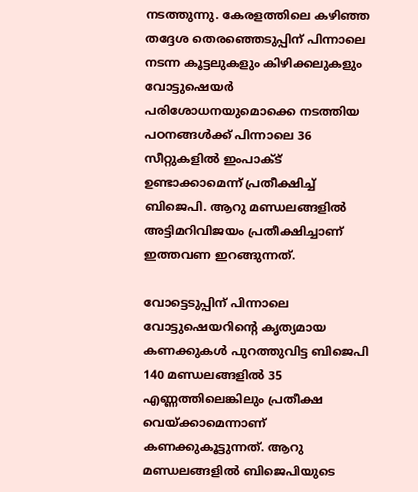നടത്തുന്നു. കേരളത്തിലെ കഴിഞ്ഞ തദ്ദേശ തെരഞ്ഞെടുപ്പിന് പിന്നാലെ നടന്ന കൂട്ടലുകളും കിഴിക്കലുകളും വോട്ടുഷെയര്‍ പരിശോധനയുമൊക്കെ നടത്തിയ പഠനങ്ങള്‍ക്ക് പിന്നാലെ 36 സീറ്റുകളില്‍ ഇംപാക്ട് ഉണ്ടാക്കാമെന്ന് പ്രതീക്ഷിച്ച് ബിജെപി. ആറു മണ്ഡലങ്ങളില്‍ അട്ടിമറിവിജയം പ്രതീക്ഷിച്ചാണ് ഇത്തവണ ഇറങ്ങുന്നത്.

വോട്ടെടുപ്പിന് പിന്നാലെ വോട്ടുഷെയറിന്റെ കൃത്യമായ കണക്കുകള്‍ പുറത്തുവിട്ട ബിജെപി 140 മണ്ഡലങ്ങളില്‍ 35 എണ്ണത്തിലെങ്കിലും പ്രതീക്ഷ വെയ്ക്കാമെന്നാണ് കണക്കുകൂട്ടുന്നത്. ആറു മണ്ഡലങ്ങളില്‍ ബിജെപിയുടെ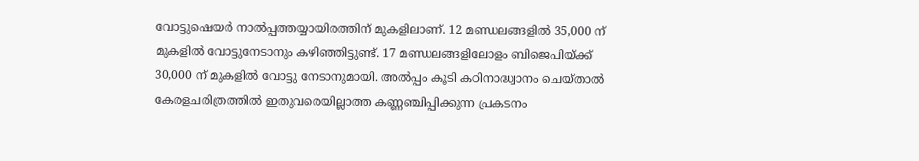വോട്ടുഷെയര്‍ നാല്‍പ്പത്തയ്യായിരത്തിന് മുകളിലാണ്. 12 മണ്ഡലങ്ങളില്‍ 35,000 ന് മുകളില്‍ വോട്ടുനേടാനും കഴിഞ്ഞിട്ടുണ്ട്. 17 മണ്ഡലങ്ങളിലോളം ബിജെപിയ്ക്ക് 30,000 ന് മുകളില്‍ വോട്ടു നേടാനുമായി. അല്‍പ്പം കൂടി കഠിനാദ്ധ്വാനം ചെയ്താല്‍ കേരളചരിത്രത്തില്‍ ഇതുവരെയില്ലാത്ത കണ്ണഞ്ചിപ്പിക്കുന്ന പ്രകടനം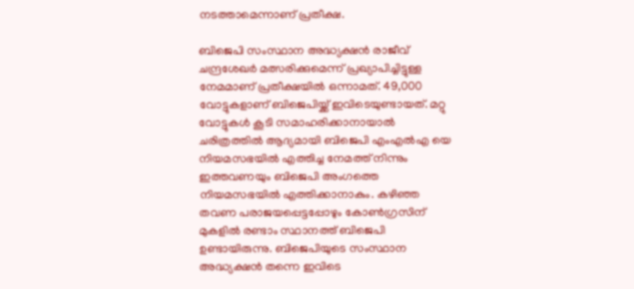നടത്താമെന്നാണ് പ്രതീക്ഷ.

ബിജെപി സംസ്ഥാന അദ്ധ്യക്ഷന്‍ രാജീവ് ചന്ദ്രശേഖര്‍ മത്സരിക്കുമെന്ന് പ്രഖ്യാപിച്ചിട്ടുള്ള നേമമാണ് പ്രതീക്ഷയില്‍ ഒന്നാമത്. 49,000 വോട്ടുകളാണ് ബിജെപിയ്ക്ക് ഇവിടെയുണ്ടായത്. മറ്റു വോട്ടുകള്‍ കൂടി സമാഹരിക്കാനായാല്‍ ചരിത്രത്തില്‍ ആദ്യമായി ബിജെപി എംഎല്‍എ യെ നിയമസഭയില്‍ എത്തിച്ച നേമത്ത് നിന്നും ഇത്തവണയും ബിജെപി അംഗത്തെ നിയമസഭയില്‍ എത്തിക്കാനാകും. കഴിഞ്ഞ തവണ പരാജയപ്പെട്ടപ്പോഴും കോണ്‍ഗ്രസിന് മുകളില്‍ രണ്ടാം സ്ഥാനത്ത് ബിജെപി ഉണ്ടായിരുന്നു. ബിജെപിയുടെ സംസ്ഥാന അദ്ധ്യക്ഷന്‍ തന്നെ ഇവിടെ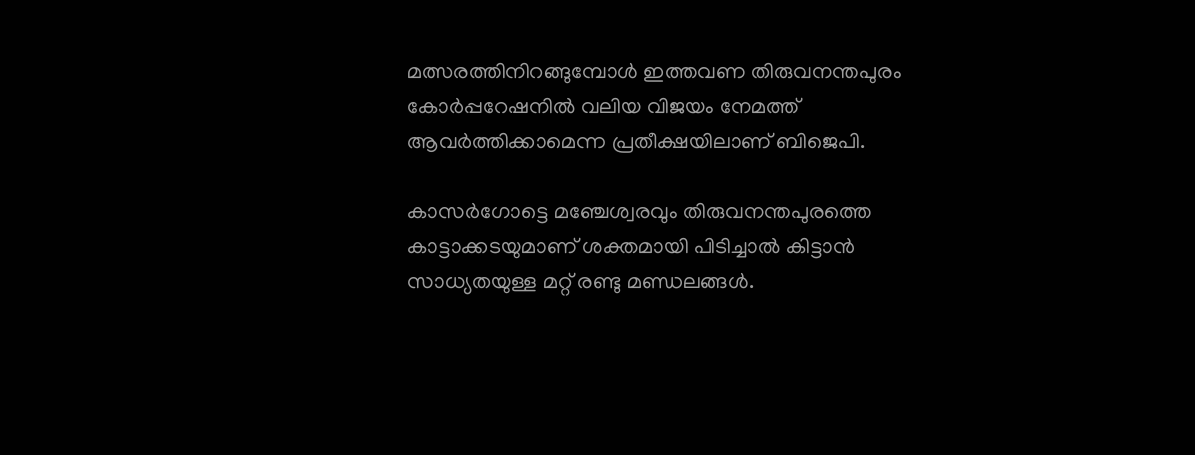മത്സരത്തിനിറങ്ങുമ്പോള്‍ ഇത്തവണ തിരുവനന്തപുരം കോര്‍പ്പറേഷനില്‍ വലിയ വിജയം നേമത്ത് ആവര്‍ത്തിക്കാമെന്ന പ്രതീക്ഷയിലാണ് ബിജെപി.

കാസര്‍ഗോട്ടെ മഞ്ചേശ്വരവും തിരുവനന്തപുരത്തെ കാട്ടാക്കടയുമാണ് ശക്തമായി പിടിച്ചാല്‍ കിട്ടാന്‍ സാധ്യതയുള്ള മറ്റ് രണ്ടു മണ്ഡലങ്ങള്‍.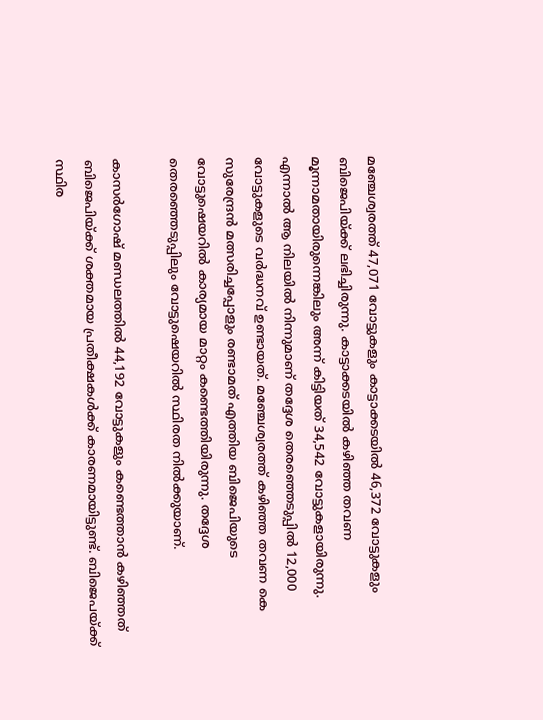മഞ്ചേശ്വരത്ത് 47,071 വോട്ടുകളും കാട്ടാക്കടയില്‍ 46,372 വോട്ടുകളും ബിജെപിയ്ക്ക് ലഭിച്ചിരുന്നു. കാട്ടാക്കടയില്‍ കഴിഞ്ഞ തവണ മൂന്നാമതായിരുന്നെങ്കിലും അന്ന് കിട്ടിയത് 34,542 വോട്ടുകളായിരുന്നു. എന്നാല്‍ ആ നിലയില്‍ നിന്നുമാണ് തദ്ദേശ തെരഞ്ഞെടുപ്പില്‍ 12,000 വോട്ടുകളുടെ വര്‍ദ്ധനവ് ഉണ്ടായത്. മഞ്ചേശ്വരത്ത് കഴിഞ്ഞ തവണ കെ സുരേന്ദ്രന്‍ മത്സരിച്ചപ്പോളും രണ്ടാമത് എത്തിയ ബിജെപിയുടെ വോട്ടുഷെയറില്‍ കാര്യമായ മാറ്റം കണ്ടെത്തിയിരുന്നു. തദ്ദേശ തെരഞ്ഞെടുപ്പിലും വോട്ടുഷെയറില്‍ സ്ഥിരത നില്‍ക്കുയാണ്.

കാസര്‍ഗോഷ് മണ്ഡലത്തില്‍ 44,192 വോട്ടുകളും കണ്ടെത്താന്‍ കഴിഞ്ഞത് ബിജെപിയ്ക്ക് ശക്തമായ പ്രതീക്ഷകള്‍ക്ക് കാരണമായിട്ടുണ്ട്. ബിജെപയ്ക്ക് സ്ഥിര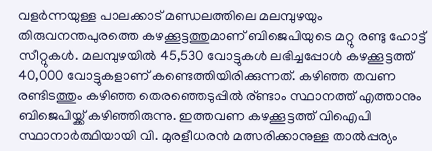വളര്‍ന്നയുള്ള പാലക്കാട് മണ്ഡലത്തിലെ മലമ്പുഴയും തിരുവനന്തപുരത്തെ കഴക്കൂട്ടത്തുമാണ് ബിജെപിയുടെ മറ്റു രണ്ടു ഹോട്ട് സീറ്റുകള്‍. മലമ്പുഴയില്‍ 45,530 വോട്ടുകള്‍ ലഭിച്ചപ്പോള്‍ കഴക്കൂട്ടത്ത് 40,000 വോട്ടുകളാണ് കണ്ടെത്തിയിരിക്കുന്നത്. കഴിഞ്ഞ തവണ രണ്ടിടത്തും കഴിഞ്ഞ തെരഞ്ഞെടുപ്പില്‍ ര്ണ്ടാം സ്ഥാനത്ത് എത്താനും ബിജെപിയ്ക്ക് കഴിഞ്ഞിരുന്നു. ഇത്തവണ കഴക്കൂട്ടത്ത് വിഐപി സ്ഥാനാര്‍ത്ഥിയായി വി. മുരളീധരന്‍ മത്സരിക്കാനുള്ള താല്‍പ്പര്യം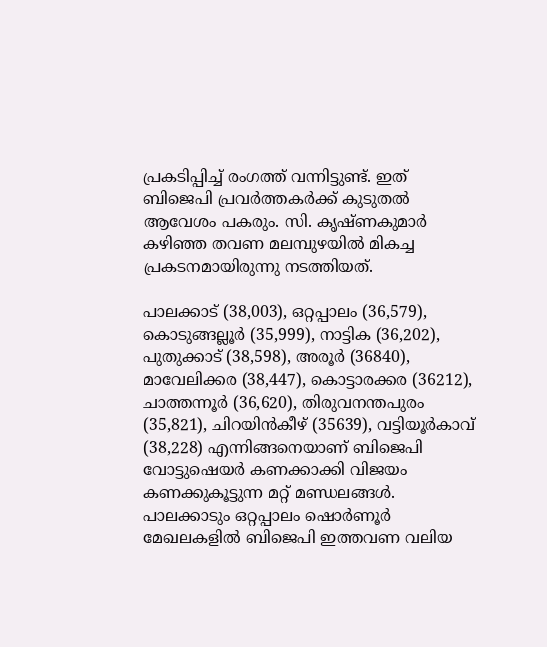പ്രകടിപ്പിച്ച് രംഗത്ത് വന്നിട്ടുണ്ട്. ഇത് ബിജെപി പ്രവര്‍ത്തകര്‍ക്ക് കുടുതല്‍ ആവേശം പകരും. സി. കൃഷ്ണകുമാര്‍ കഴിഞ്ഞ തവണ മലമ്പുഴയില്‍ മികച്ച പ്രകടനമായിരുന്നു നടത്തിയത്.

പാലക്കാട് (38,003), ഒറ്റപ്പാലം (36,579), കൊടുങ്ങല്ലൂര്‍ (35,999), നാട്ടിക (36,202), പുതുക്കാട് (38,598), അരൂര്‍ (36840), മാവേലിക്കര (38,447), കൊട്ടാരക്കര (36212), ചാത്തന്നൂര്‍ (36,620), തിരുവനന്തപുരം (35,821), ചിറയിന്‍കീഴ് (35639), വട്ടിയൂര്‍കാവ് (38,228) എന്നിങ്ങനെയാണ് ബിജെപി വോട്ടുഷെയര്‍ കണക്കാക്കി വിജയം കണക്കുകൂട്ടുന്ന മറ്റ് മണ്ഡലങ്ങള്‍. പാലക്കാടും ഒറ്റപ്പാലം ഷൊര്‍ണൂര്‍ മേഖലകളില്‍ ബിജെപി ഇത്തവണ വലിയ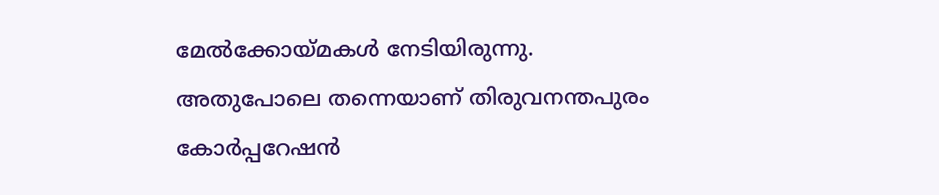മേല്‍ക്കോയ്മകള്‍ നേടിയിരുന്നു. അതുപോലെ തന്നെയാണ് തിരുവനന്തപുരം കോര്‍പ്പറേഷന്‍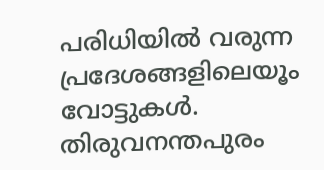പരിധിയില്‍ വരുന്ന പ്രദേശങ്ങളിലെയൂം വോട്ടുകള്‍. തിരുവനന്തപുരം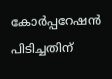കോര്‍പ്പറേഷന്‍ പിടിച്ചതിന്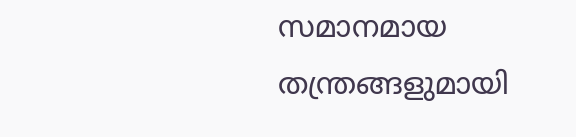സമാനമായ തന്ത്രങ്ങളുമായി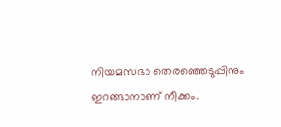നിയമസഭാ തെരഞ്ഞെടുപ്പിനും ഇറങ്ങാനാണ് നീക്കം.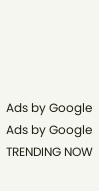Ads by Google
Ads by Google
TRENDING NOW